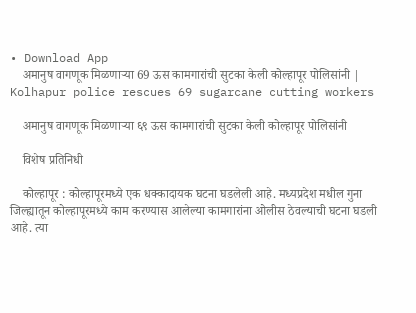• Download App
    अमानुष वागणूक मिळणाऱ्या 69 ऊस कामगारांची सुटका केली कोल्हापूर पोलिसांनी | Kolhapur police rescues 69 sugarcane cutting workers

    अमानुष वागणूक मिळणाऱ्या ६९ ऊस कामगारांची सुटका केली कोल्हापूर पोलिसांनी

    विशेष प्रतिनिधी

    कोल्हापूर : कोल्हापूरमध्ये एक धक्कादायक घटना घडलेली आहे. मध्यप्रदेश मधील गुना जिल्ह्यातून कोल्हापूरमध्ये काम करण्यास आलेल्या कामगारांना ओलीस ठेवल्याची घटना घडली आहे. त्या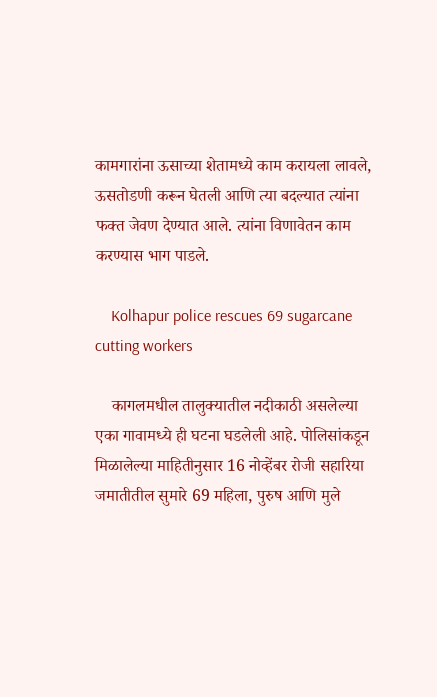कामगारांना ऊसाच्या शेतामध्ये काम करायला लावले, ऊसतोडणी करून घेतली आणि त्या बदल्यात त्यांना फक्त जेवण देण्यात आले. त्यांना विणावेतन काम करण्यास भाग पाडले.

    Kolhapur police rescues 69 sugarcane cutting workers

    कागलमधील तालुक्यातील नदीकाठी असलेल्या एका गावामध्ये ही घटना घडलेली आहे. पोलिसांकडून मिळालेल्या माहितीनुसार 16 नोव्हेंबर रोजी सहारिया जमातीतील सुमारे 69 महिला, पुरुष आणि मुले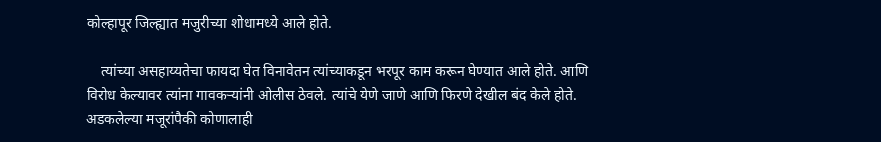कोल्हापूर जिल्ह्यात मजुरीच्या शोधामध्ये आले होते.

    त्यांच्या असहाय्यतेचा फायदा घेत विनावेतन त्यांच्याकडून भरपूर काम करून घेण्यात आले होते. आणि विरोध केल्यावर त्यांना गावकऱ्यांनी ओलीस ठेवले. त्यांचे येणे जाणे आणि फिरणे देखील बंद केले होते. अडकलेल्या मजूरांपैकी कोणालाही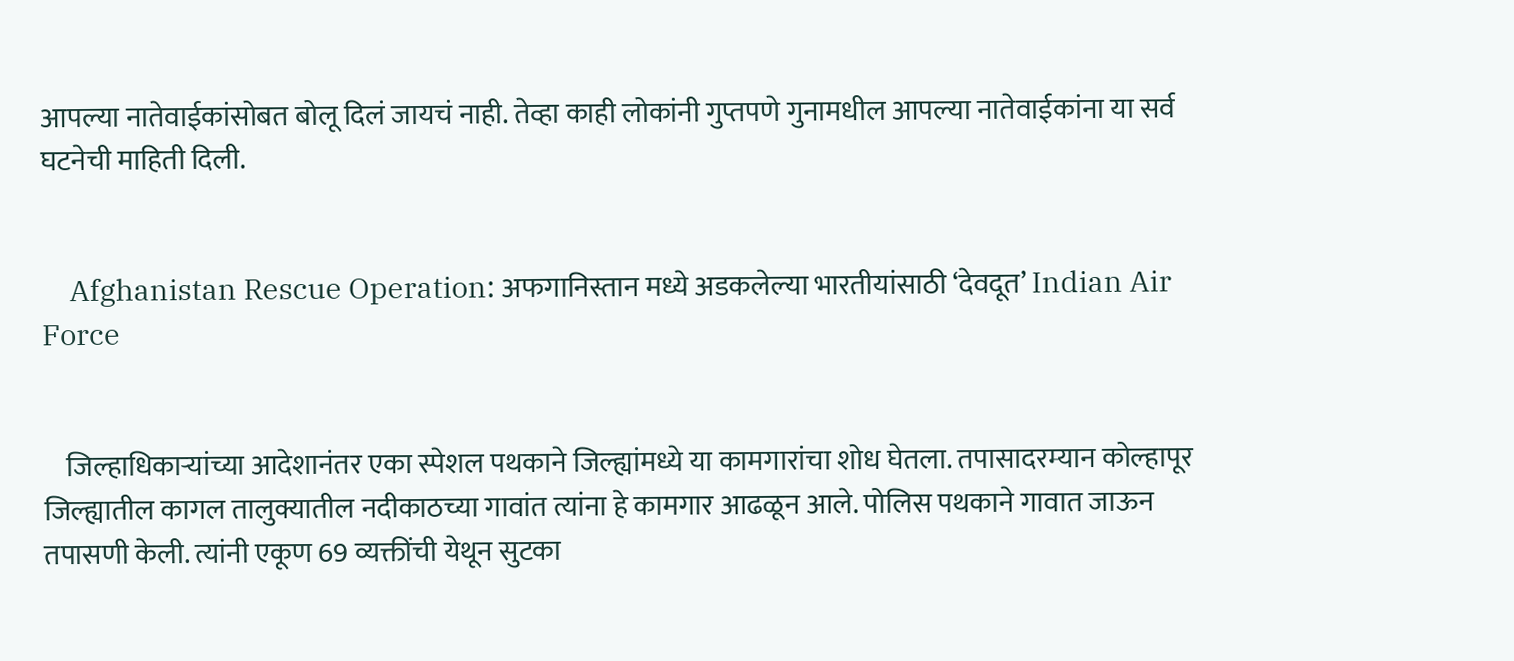आपल्या नातेवाईकांसोबत बोलू दिलं जायचं नाही. तेव्हा काही लोकांनी गुप्तपणे गुनामधील आपल्या नातेवाईकांना या सर्व घटनेची माहिती दिली.


    Afghanistan Rescue Operation: अफगानिस्तान मध्ये अडकलेल्या भारतीयांसाठी ‘देवदूत’ Indian Air Force


    जिल्हाधिकाऱ्यांच्या आदेशानंतर एका स्पेशल पथकाने जिल्ह्यांमध्ये या कामगारांचा शोध घेतला. तपासादरम्यान कोल्हापूर जिल्ह्यातील कागल तालुक्यातील नदीकाठच्या गावांत त्यांना हे कामगार आढळून आले. पोलिस पथकाने गावात जाऊन तपासणी केली. त्यांनी एकूण 69 व्यक्तींची येथून सुटका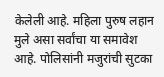केलेली आहे. महिला पुरुष लहान मुले असा सर्वांचा या समावेश आहे. पोलिसांनी मजुरांची सुटका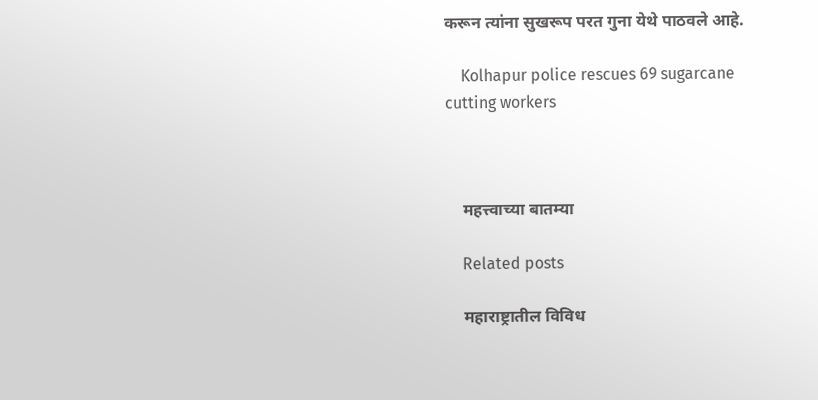करून त्यांना सुखरूप परत गुना येथे पाठवले आहे.

    Kolhapur police rescues 69 sugarcane cutting workers



    महत्त्वाच्या बातम्या

    Related posts

    महाराष्ट्रातील विविध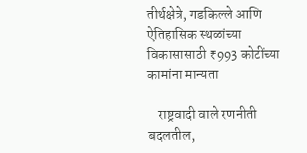तीर्थक्षेत्रे, गडकिल्ले आणि ऐतिहासिक स्थळांच्या विकासासाठी ₹993 कोटींच्या कामांना मान्यता

    राष्ट्रवादी वाले रणनीती बदलतील,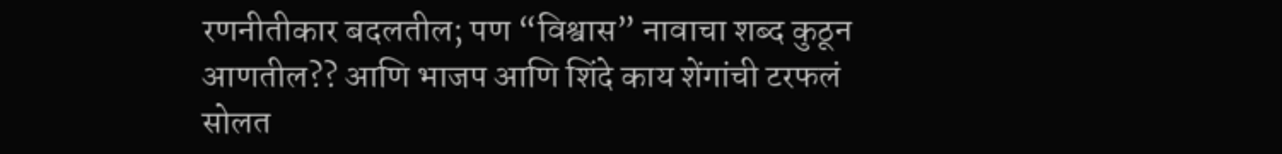रणनीतीकार बदलतील; पण “विश्वास” नावाचा शब्द कुठून आणतील?? आणि भाजप आणि शिंदे काय शेंगांची टरफलं सोलत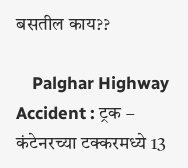बसतील काय??

    Palghar Highway Accident : ट्रक – कंटेनरच्या टक्करमध्ये 13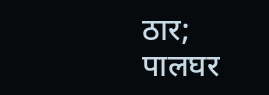ठार; पालघर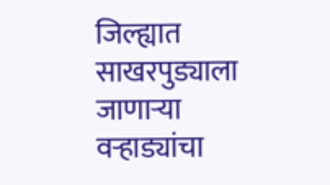जिल्ह्यात साखरपुड्याला जाणाऱ्या वऱ्हाड्यांचा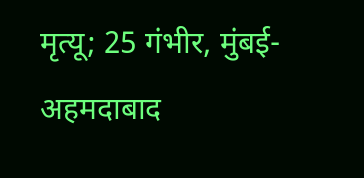मृत्यू; 25 गंभीर, मुंबई-अहमदाबाद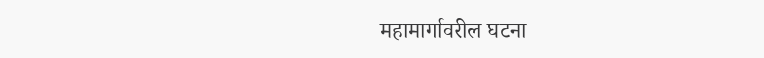महामार्गावरील घटना